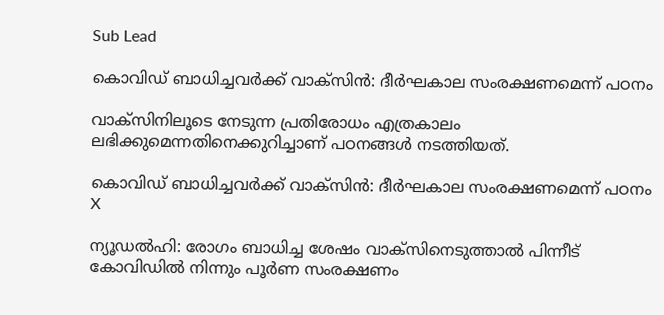Sub Lead

കൊവിഡ് ബാധിച്ചവര്‍ക്ക് വാക്സിന്‍: ദീര്‍ഘകാല സംരക്ഷണമെന്ന് പഠനം

വാക്സിനിലൂടെ നേടുന്ന പ്രതിരോധം എത്രകാലം ലഭിക്കുമെന്നതിനെക്കുറിച്ചാണ് പഠനങ്ങള്‍ നടത്തിയത്.

കൊവിഡ് ബാധിച്ചവര്‍ക്ക് വാക്സിന്‍: ദീര്‍ഘകാല സംരക്ഷണമെന്ന് പഠനം
X

ന്യൂഡൽഹി: രോഗം ബാധിച്ച ശേഷം വാക്സിനെടുത്താല്‍ പിന്നീട് കോവിഡില്‍ നിന്നും പൂര്‍ണ സംരക്ഷണം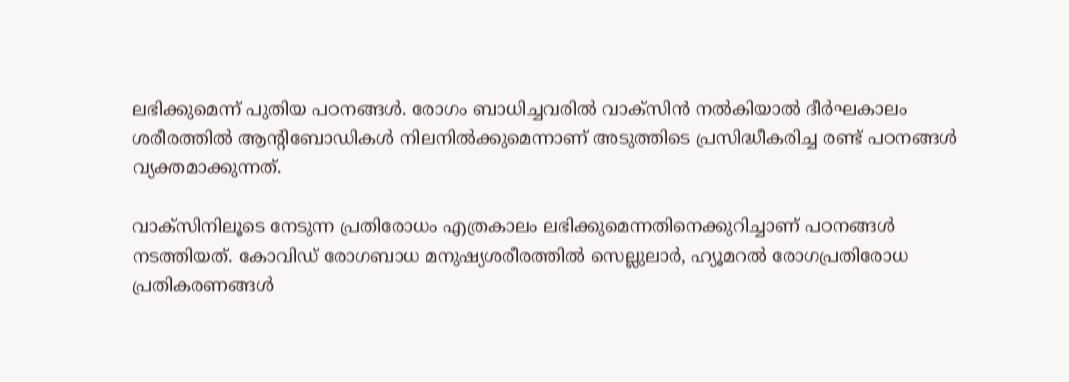ലഭിക്കുമെന്ന് പുതിയ പഠനങ്ങള്‍. രോഗം ബാധിച്ചവരില്‍ വാക്സിന്‍ നല്‍കിയാല്‍ ദീര്‍ഘകാലം ശരീരത്തില്‍ ആന്റിബോഡികള്‍ നിലനില്‍ക്കുമെന്നാണ് അടുത്തിടെ പ്രസിദ്ധീകരിച്ച രണ്ട് പഠനങ്ങള്‍ വ്യക്തമാക്കുന്നത്.

വാക്സിനിലൂടെ നേടുന്ന പ്രതിരോധം എത്രകാലം ലഭിക്കുമെന്നതിനെക്കുറിച്ചാണ് പഠനങ്ങള്‍ നടത്തിയത്. കോവിഡ് രോഗബാധ മനുഷ്യശരീരത്തില്‍ സെല്ലുലാര്‍, ഹ്യൂമറല്‍ രോഗപ്രതിരോധ പ്രതികരണങ്ങൾ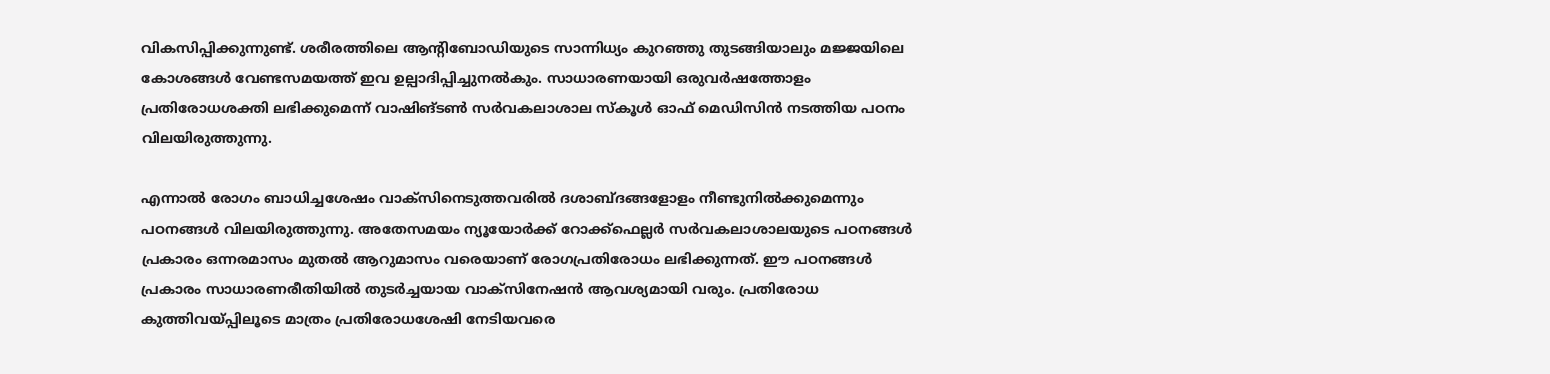വികസിപ്പിക്കുന്നുണ്ട്. ശരീരത്തിലെ ആന്റിബോഡിയുടെ സാന്നിധ്യം കുറഞ്ഞു തുടങ്ങിയാലും മജ്ജയിലെ കോശങ്ങള്‍ വേണ്ടസമയത്ത് ഇവ ഉല്പാദിപ്പിച്ചുനല്‍കും. സാധാരണയായി ഒരുവര്‍ഷത്തോളം പ്രതിരോധശക്തി ലഭിക്കുമെന്ന് വാഷിങ്ടണ്‍ സര്‍വകലാശാല സ്കൂള്‍ ഓഫ് മെഡിസിന്‍ നടത്തിയ പഠനം വിലയിരുത്തുന്നു.

എന്നാല്‍ രോഗം ബാധിച്ചശേഷം വാക്സിനെടുത്തവരില്‍ ദശാബ്ദങ്ങളോളം നീണ്ടുനില്‍ക്കുമെന്നും പഠനങ്ങള്‍ വിലയിരുത്തുന്നു. അതേസമയം ന്യൂയോര്‍ക്ക് റോക്ക്ഫെല്ലര്‍ സര്‍വകലാശാലയുടെ പഠനങ്ങള്‍ പ്രകാരം ഒന്നരമാസം മുതല്‍ ആറുമാസം വരെയാണ് രോഗപ്രതിരോധം ലഭിക്കുന്നത്. ഈ പഠനങ്ങള്‍ പ്രകാരം സാധാരണരീതിയില്‍ തുടര്‍ച്ചയായ വാക്സിനേഷന്‍ ആവശ്യമായി വരും. പ്രതിരോധ കുത്തിവയ്പ്പിലൂടെ മാത്രം പ്രതിരോധശേഷി നേടിയവരെ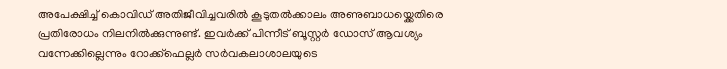അപേക്ഷിച്ച് കൊവിഡ് അതിജീവിച്ചവരില്‍ കൂടുതല്‍ക്കാലം അണുബാധയ്ക്കെതിരെ പ്രതിരോധം നിലനില്‍ക്കുന്നുണ്ട്. ഇവര്‍ക്ക് പിന്നീട് ബൂസ്റ്റര്‍ ഡോസ് ആവശ്യം വന്നേക്കില്ലെന്നും റോക്ക്ഫെല്ലര്‍ സര്‍വകലാശാലയുടെ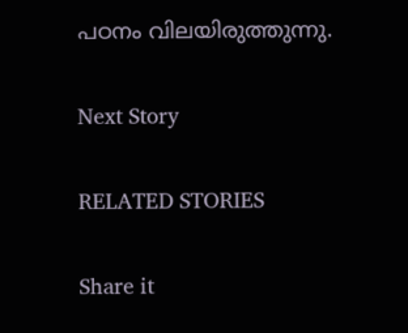പഠനം വിലയിരുത്തുന്നു.

Next Story

RELATED STORIES

Share it